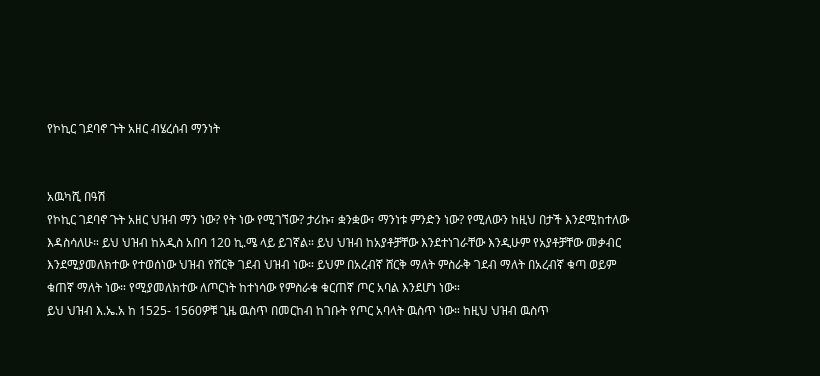የኮኪር ገደባኖ ጉት አዘር ብሄረሰብ ማንነት


አዉካሺ በዓሽ
የኮኪር ገደባኖ ጉት አዘር ህዝብ ማን ነው? የት ነው የሚገኘው? ታሪኩ፣ ቋንቋው፣ ማንነቱ ምንድን ነው? የሚለውን ከዚህ በታች እንደሚከተለው እዳስሳለሁ። ይህ ህዝብ ከአዲስ አበባ 120 ኪ.ሜ ላይ ይገኛል። ይህ ህዝብ ከአያቶቻቸው እንደተነገራቸው እንዲሁም የአያቶቻቸው መቃብር እንደሚያመለክተው የተወሰነው ህዝብ የሸርቅ ገደብ ህዝብ ነው። ይህም በአረብኛ ሸርቅ ማለት ምስራቅ ገደብ ማለት በአረብኛ ቁጣ ወይም ቁጠኛ ማለት ነው። የሚያመለክተው ለጦርነት ከተነሳው የምስራቁ ቁርጠኛ ጦር አባል እንደሆነ ነው።
ይህ ህዝብ እ.ኤ.አ ከ 1525- 1560ዎቹ ጊዜ ዉስጥ በመርከብ ከገቡት የጦር አባላት ዉስጥ ነው። ከዚህ ህዝብ ዉስጥ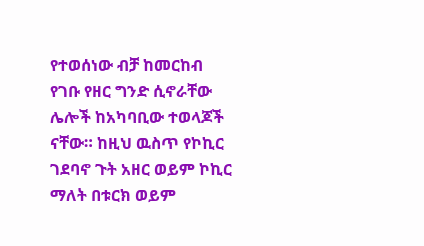የተወሰነው ብቻ ከመርከብ የገቡ የዘር ግንድ ሲኖራቸው ሌሎች ከአካባቢው ተወላጆች ናቸው። ከዚህ ዉስጥ የኮኪር ገደባኖ ጉት አዘር ወይም ኮኪር ማለት በቱርክ ወይም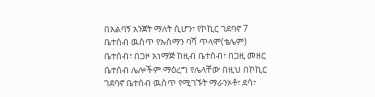በአልባኝ አንጀት ማለት ሲሆን፣ የኮኪር ገደባኖ 7 ቤተሰብ ዉስጥ የኡስማን ባሻ ጥላሞ(ቴሌም) ቤተሰብ፣ በጋዞ አነማጅ ከዚብ ቤተሰብ፣ በጋዚ መዘር ቤተሰብ ሌሎችም ማዕረግ የሌላቸው በዚህ በኮኪር ገደባኖ ቤተሰብ ዉስጥ የሚገኙት ማራንኦቶ፣ ደሳ፣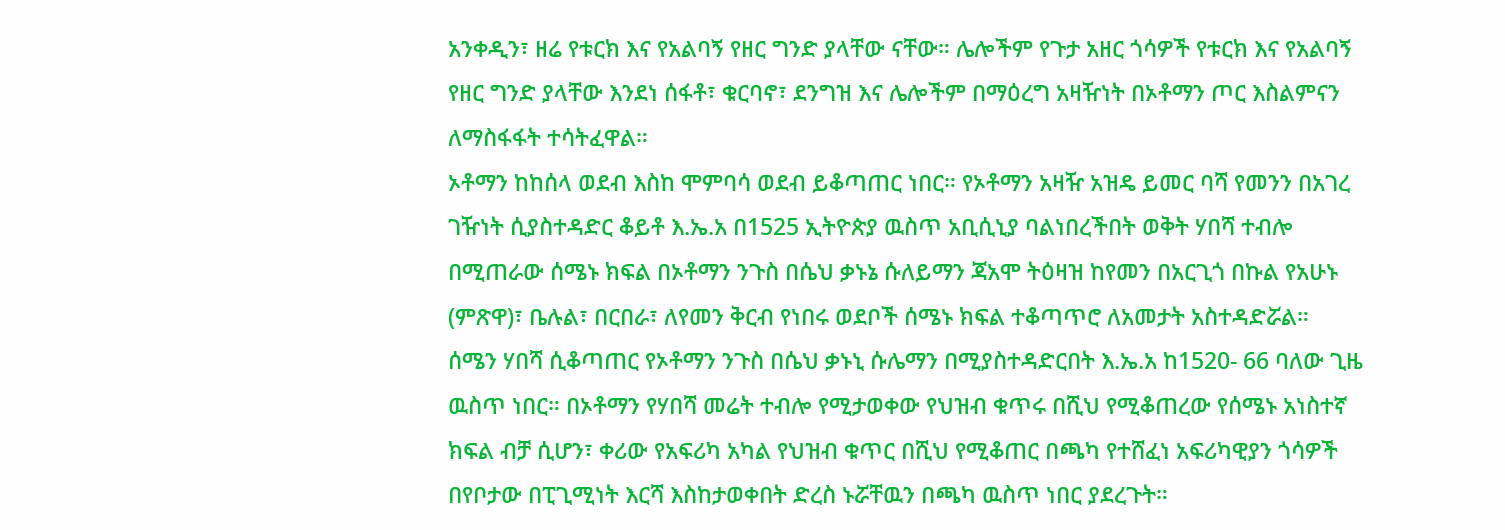አንቀዲን፣ ዘሬ የቱርክ እና የአልባኝ የዘር ግንድ ያላቸው ናቸው። ሌሎችም የጉታ አዘር ጎሳዎች የቱርክ እና የአልባኝ የዘር ግንድ ያላቸው እንደነ ሰፋቶ፣ ቁርባኖ፣ ደንግዝ እና ሌሎችም በማዕረግ አዛዥነት በኦቶማን ጦር እስልምናን ለማስፋፋት ተሳትፈዋል።
ኦቶማን ከከሰላ ወደብ እስከ ሞምባሳ ወደብ ይቆጣጠር ነበር። የኦቶማን አዛዥ አዝዴ ይመር ባሻ የመንን በአገረ ገዥነት ሲያስተዳድር ቆይቶ እ.ኤ.አ በ1525 ኢትዮጵያ ዉስጥ አቢሲኒያ ባልነበረችበት ወቅት ሃበሻ ተብሎ በሚጠራው ሰሜኑ ክፍል በኦቶማን ንጉስ በሴህ ቃኑኔ ሱለይማን ጃአሞ ትዕዛዝ ከየመን በአርጊጎ በኩል የአሁኑ (ምጽዋ)፣ ቤሉል፣ በርበራ፣ ለየመን ቅርብ የነበሩ ወደቦች ሰሜኑ ክፍል ተቆጣጥሮ ለአመታት አስተዳድሯል። ሰሜን ሃበሻ ሲቆጣጠር የኦቶማን ንጉስ በሴህ ቃኑኒ ሱሌማን በሚያስተዳድርበት እ.ኤ.አ ከ1520- 66 ባለው ጊዜ ዉስጥ ነበር። በኦቶማን የሃበሻ መሬት ተብሎ የሚታወቀው የህዝብ ቁጥሩ በሺህ የሚቆጠረው የሰሜኑ አነስተኛ ክፍል ብቻ ሲሆን፣ ቀሪው የአፍሪካ አካል የህዝብ ቁጥር በሺህ የሚቆጠር በጫካ የተሸፈነ አፍሪካዊያን ጎሳዎች በየቦታው በፒጊሚነት እርሻ እስከታወቀበት ድረስ ኑሯቸዉን በጫካ ዉስጥ ነበር ያደረጉት።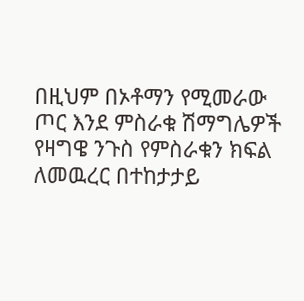በዚህም በኦቶማን የሚመራው ጦር እንደ ምስራቁ ሽማግሌዎች የዛግዌ ንጉስ የምስራቁን ክፍል ለመዉረር በተከታታይ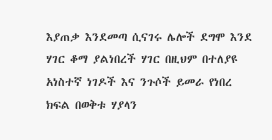እያጠቃ እንደመጣ ሲናገሩ ሌሎች ደግሞ እንደ ሃገር ቆማ ያልነበረች ሃገር በዚህም በተለያዩ አነስተኛ ነገዶች እና ንጉሶች ይመራ የነበረ ክፍል በወቅቱ ሃያላን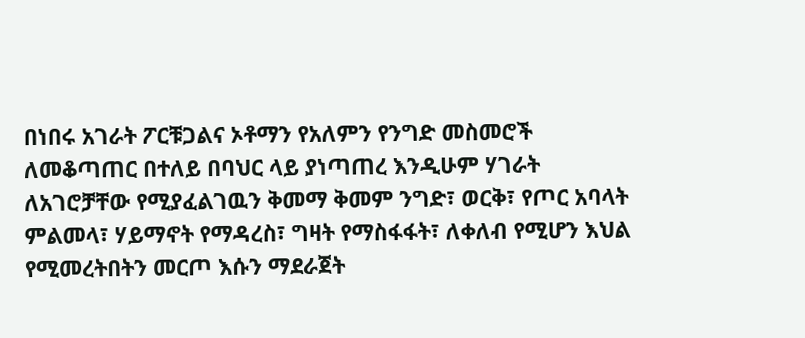በነበሩ አገራት ፖርቹጋልና ኦቶማን የአለምን የንግድ መስመሮች ለመቆጣጠር በተለይ በባህር ላይ ያነጣጠረ እንዲሁም ሃገራት ለአገሮቻቸው የሚያፈልገዉን ቅመማ ቅመም ንግድ፣ ወርቅ፣ የጦር አባላት ምልመላ፣ ሃይማኖት የማዳረስ፣ ግዛት የማስፋፋት፣ ለቀለብ የሚሆን እህል የሚመረትበትን መርጦ እሱን ማደራጀት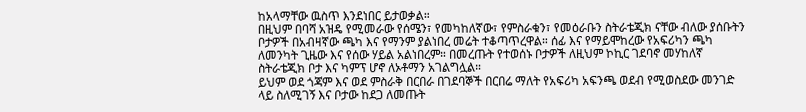ከአላማቸው ዉስጥ እንደነበር ይታወቃል።
በዚህም በባሻ አዝዴ የሚመራው የሰሜን፣ የመካከለኛው፣ የምስራቁን፣ የመዕራቡን ስትራቴጂክ ናቸው ብለው ያሰቡትን ቦታዎች በአብዛኛው ጫካ እና የማንም ያልነበረ መሬት ተቆጣጥረዋል። ሰፊ እና የማይሞከረው የአፍሪካን ጫካ ለመንካት ጊዜው እና የሰው ሃይል አልነበረም። በመረጡት የተወሰኑ ቦታዎች ለዚህም ኮኪር ገደባኖ መሃከለኛ ስትራቴጂክ ቦታ እና ካምፕ ሆኖ ለኦቶማን አገልግሏል።
ይህም ወደ ጎጃም እና ወደ ምስራቅ በርበራ በገደባኞች በርበሬ ማለት የአፍሪካ አፍንጫ ወደብ የሚወስደው መንገድ ላይ ስለሚገኝ እና ቦታው ከደጋ ለመጡት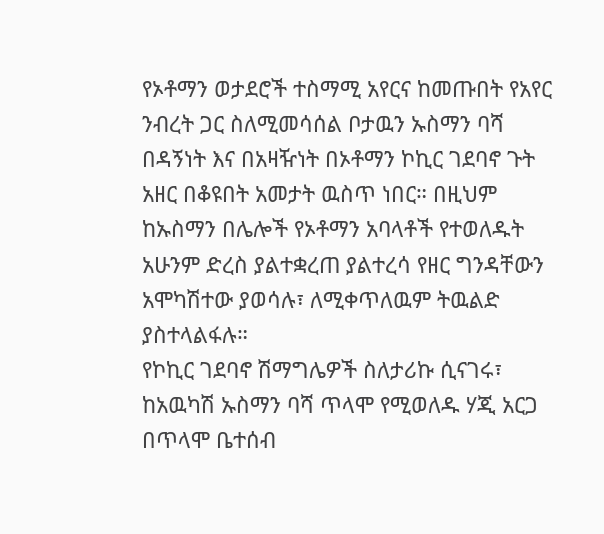የኦቶማን ወታደሮች ተስማሚ አየርና ከመጡበት የአየር ንብረት ጋር ስለሚመሳሰል ቦታዉን ኡስማን ባሻ በዳኝነት እና በአዛዥነት በኦቶማን ኮኪር ገደባኖ ጉት አዘር በቆዩበት አመታት ዉስጥ ነበር። በዚህም ከኡስማን በሌሎች የኦቶማን አባላቶች የተወለዱት አሁንም ድረስ ያልተቋረጠ ያልተረሳ የዘር ግንዳቸውን አሞካሽተው ያወሳሉ፣ ለሚቀጥለዉም ትዉልድ ያስተላልፋሉ።
የኮኪር ገደባኖ ሽማግሌዎች ስለታሪኩ ሲናገሩ፣ ከአዉካሽ ኡስማን ባሻ ጥላሞ የሚወለዱ ሃጂ አርጋ በጥላሞ ቤተሰብ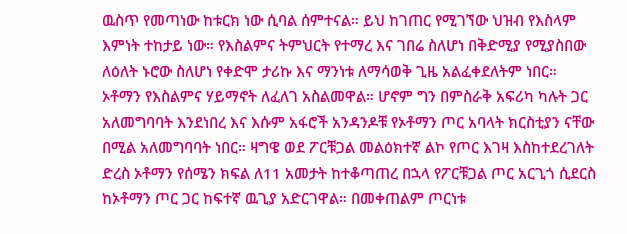ዉስጥ የመጣነው ከቱርክ ነው ሲባል ሰምተናል። ይህ ከገጠር የሚገኘው ህዝብ የእስላም እምነት ተከታይ ነው። የእስልምና ትምህርት የተማረ እና ገበሬ ስለሆነ በቅድሚያ የሚያስበው ለዕለት ኑሮው ስለሆነ የቀድሞ ታሪኩ እና ማንነቱ ለማሳወቅ ጊዜ አልፈቀደለትም ነበር።
ኦቶማን የእስልምና ሃይማኖት ለፈለገ አስልመዋል። ሆኖም ግን በምስራቅ አፍሪካ ካሉት ጋር አለመግባባት እንደነበረ እና እሱም አፋሮች አንዳንዶቹ የኦቶማን ጦር አባላት ክርስቲያን ናቸው በሚል አለመግባባት ነበር። ዛግዌ ወደ ፖርቹጋል መልዕክተኛ ልኮ የጦር እገዛ እስከተደረገለት ድረስ ኦቶማን የሰሜን ክፍል ለ11 አመታት ከተቆጣጠረ በኋላ የፖርቹጋል ጦር አርጊጎ ሲደርስ ከኦቶማን ጦር ጋር ከፍተኛ ዉጊያ አድርገዋል። በመቀጠልም ጦርነቱ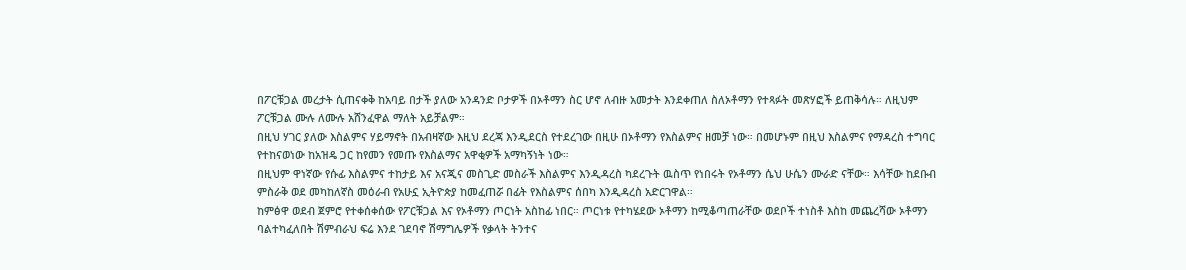በፖርቹጋል መረታት ሲጠናቀቅ ከአባይ በታች ያለው አንዳንድ ቦታዎች በኦቶማን ስር ሆኖ ለብዙ አመታት እንደቀጠለ ስለኦቶማን የተጻፉት መጽሃፎች ይጠቅሳሉ። ለዚህም ፖርቹጋል ሙሉ ለሙሉ አሸንፈዋል ማለት አይቻልም።
በዚህ ሃገር ያለው እስልምና ሃይማኖት በአብዛኛው እዚህ ደረጃ እንዲደርስ የተደረገው በዚሁ በኦቶማን የእስልምና ዘመቻ ነው። በመሆኑም በዚህ እስልምና የማዳረስ ተግባር የተከናወነው ከአዝዴ ጋር ከየመን የመጡ የእስልማና አዋቂዎች አማካኝነት ነው።
በዚህም ዋነኛው የሱፊ እስልምና ተከታይ እና አናጂና መስጊድ መስራች እስልምና እንዲዳረስ ካደረጉት ዉስጥ የነበሩት የኦቶማን ሴህ ሁሴን ሙራድ ናቸው። እሳቸው ከደቡብ ምስራቅ ወደ መካከለኛስ መዕራብ የአሁኗ ኢትዮጵያ ከመፈጠሯ በፊት የእስልምና ሰበካ እንዲዳረስ አድርገዋል።
ከምፅዋ ወደብ ጀምሮ የተቀሰቀሰው የፖርቹጋል እና የኦቶማን ጦርነት አስከፊ ነበር። ጦርነቱ የተካሄደው ኦቶማን ከሚቆጣጠራቸው ወደቦች ተነስቶ እስከ መጨረሻው ኦቶማን ባልተካፈለበት ሽምብራህ ፍሬ እንደ ገደባኖ ሽማግሌዎች የቃላት ትንተና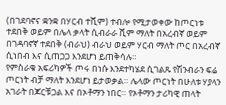(በገደባኖና ቋንቋ በሃርብ ተሺም) ተብሎ የሚታወቀው ከጦርነቱ ተደበቅ ወይም በሌላ ቃላት ሲብራራ ሺም ማለት በአረብኛ ወይም በገዳባኖኛ ተደበቅ (ብራህ) ብራህ ወይም ሃርብ ማለት ጦር በአረብኛ ሲነበብ እና ሲጠጋጋ እንደሆነ ይጠቅሳሉ።
የምስራቁ አፍሪካዎች ጦሩ በነሱ እንደተካሄደ ሲገልጹ የሽንብራን ፍሬ ጦርነት ብቻ ማለት እንደሆነ ይታወቃል። ሌላው ጦርነት በሁለቱ ሃያላን አገራት በጆርቹጋል እና በኦቶማን ነበር። የኦቶማን ታሪካዊ ጠላት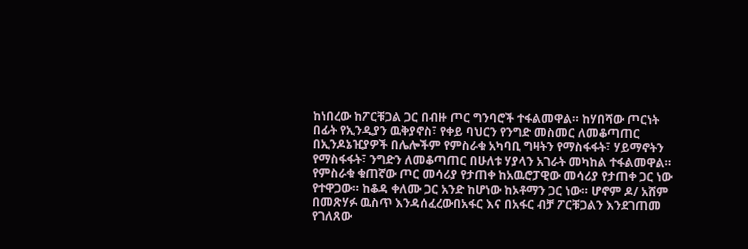ከነበረው ከፖርቹጋል ጋር በብዙ ጦር ግንባሮች ተፋልመዋል። ከሃበሻው ጦርነት በፊት የኢንዲያን ዉቅያኖስ፣ የቀይ ባህርን የንግድ መስመር ለመቆጣጠር በኢንዶኔዢያዎች በሌሎችም የምስራቁ አካባቢ ግዛትን የማስፋፋት፣ ሃይማኖትን የማስፋፋት፣ ንግድን ለመቆጣጠር በሁለቱ ሃያላን አገራት መካከል ተፋልመዋል።
የምስራቁ ቁጠኛው ጦር መሳሪያ የታጠቀ ከአዉሮፓዊው መሳሪያ የታጠቀ ጋር ነው የተዋጋው። ከቆዳ ቀለሙ ጋር አንድ ከሆነው ከኦቶማን ጋር ነው። ሆኖም ዶ/ አሸም በመጽሃፉ ዉስጥ እንዳሰፈረውበአፋር እና በአፋር ብቻ ፖርቹጋልን እንደገጠመ የገለጸው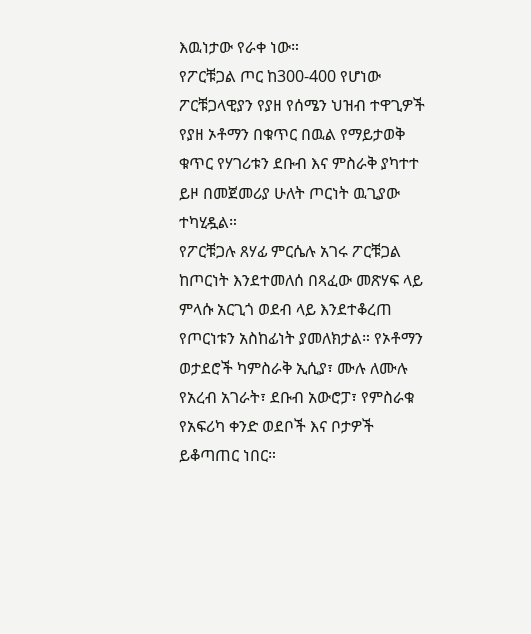እዉነታው የራቀ ነው።
የፖርቹጋል ጦር ከ300-400 የሆነው ፖርቹጋላዊያን የያዘ የሰሜን ህዝብ ተዋጊዎች የያዘ ኦቶማን በቁጥር በዉል የማይታወቅ ቁጥር የሃገሪቱን ደቡብ እና ምስራቅ ያካተተ ይዞ በመጀመሪያ ሁለት ጦርነት ዉጊያው ተካሂዷል።
የፖርቹጋሉ ጸሃፊ ምርሴሉ አገሩ ፖርቹጋል ከጦርነት እንደተመለሰ በጻፈው መጽሃፍ ላይ ምላሱ አርጊጎ ወደብ ላይ እንደተቆረጠ የጦርነቱን አስከፊነት ያመለክታል። የኦቶማን ወታደሮች ካምስራቅ ኢሲያ፣ ሙሉ ለሙሉ የአረብ አገራት፣ ደቡብ አውሮፓ፣ የምስራቁ የአፍሪካ ቀንድ ወደቦች እና ቦታዎች ይቆጣጠር ነበር።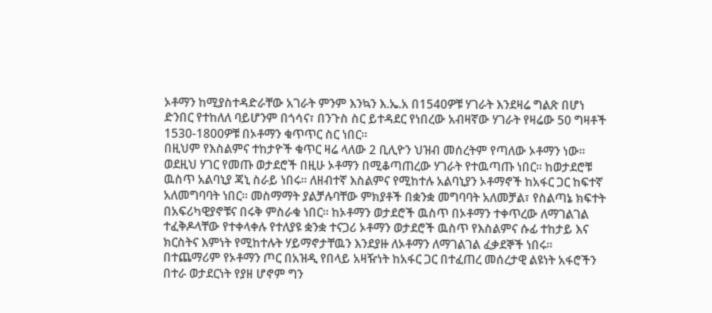ኦቶማን ከሚያስተዳድራቸው አገራት ምንም እንኳን እ.ኤ.አ በ1540ዎቹ ሃገራት እንደዛሬ ግልጽ በሆነ ድንበር የተከለለ ባይሆንም በጎሳና፣ በንጉስ ስር ይተዳደር የነበረው አብዛኛው ሃገራት የዛሬው 50 ግዛቶች 1530-1800ዎቹ በኦቶማን ቁጥጥር ስር ነበር።
በዚህም የእስልምና ተከታዮች ቁጥር ዛሬ ላለው 2 ቢሊዮን ህዝብ መሰረትም የጣለው ኦቶማን ነው። ወደዚህ ሃገር የመጡ ወታደሮች በዚሁ ኦቶማን በሚቆጣጠረው ሃገራት የተዉጣጡ ነበር። ከወታደሮቹ ዉስጥ አልባኒያ ጃኒ ስራይ ነበሩ። ለዘብተኛ እስልምና የሚከተሉ አልባኒያን ኦቶማኖች ከአፋር ጋር ከፍተኛ አለመግባባት ነበር። መስማማት ያልቻሉባቸው ምክያቶች በቋንቋ መግባባት አለመቻል፣ የስልጣኔ ክፍተት በአፍሪካዊያኖቹና በሩቅ ምስራቁ ነበር። ከኦቶማን ወታደሮች ዉስጥ በኦቶማን ተቀጥረው ለማገልገል ተፈቅዶላቸው የተቀላቀሉ የተለያዩ ቋንቋ ተናጋሪ ኦቶማን ወታደሮች ዉስጥ የእስልምና ሱፊ ተከታይ እና ክርስትና እምነት የሚከተሉት ሃይማኖታቸዉን እንደያዙ ለኦቶማን ለማገልገል ፈቃደኞች ነበሩ።
በተጨማሪም የኦቶማን ጦር በአዝዲ የበላይ አዛዥነት ከአፋር ጋር በተፈጠረ መሰረታዊ ልዩነት አፋሮችን በተራ ወታደርነት የያዘ ሆኖም ግን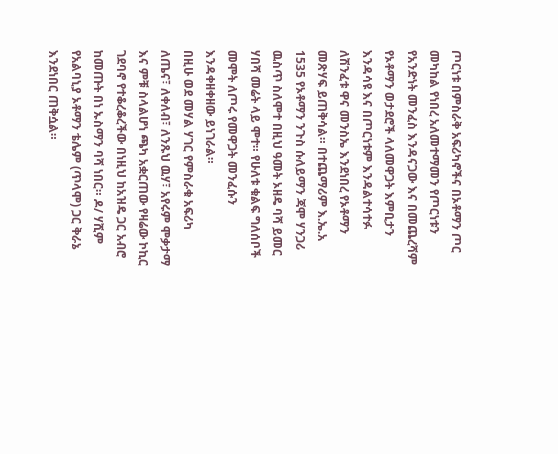ጦርነቱ በምስራቅ አፍሪካኖችና በኦቶማን ጦር መካከል የነበረ አለመተማመን የጦርነቱን የአንድነት መንፈስ እንዳናጋው እና በመጨረሻም የኦቶማን ወታደሮች ላለመዋጋት እምቢታን እንዳሳዩ እና በጦርነቱም እንዳልተሳተፉ ለሽንፈቱ ዋና መንስኤ እንደነበረ የኦቶማን መጽሃፍ ይጠቅሳል። በተጨማሪም እ.ኤ.አ 1535 የኦቶማን ንጉስ ሱለይማን ጃሞ ሃንጋሪ ዉስጥ ስለሞተ በዚህ ዓመት ኦዘዴ ባሻ ይመር ሃበሻ መሬት ላይ ሞተ። የሁለቱ ቁልፍ ግለሰቦች መሞት ለጦሩ የመዋጋት መንፈሱን እንዳቀዘቀዘው ይነገራል።
በዚሁ ወደ መሃል ሃገር የምስራቁ አፍሪካ ለጤና፣ ለቀለብ፣ ለንጹህ ዉሃ፣ አየሩም ሞቃታማ እና ምቹ ስላልሆነ ጫካ አቋርጠው የዛሬው ኮኪር ገደባኖ የተቆረቆረችው በነዚህ ከአዝዴ ጋር አብሮ ከመጡት በነ ኡስማን ባሻ ነበር። ዶ/ ሃሺም የአልባኒያ ኦቶማን ቴሌም (ጥላሞ) ጋር ቅራኔ እንደነበር ጠቅሷል።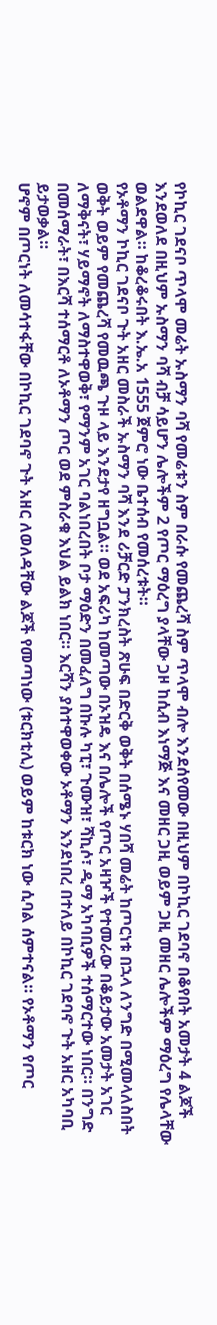የኮኪር ገደናቦ ጥላሞ መሬት ኡስማን ባሻ የመሬቱን ስም በራሱ የመጨረሻ ስም ጥላሞ ብሎ እንደሰየመው በዚህም በኮኪር ገደባኖ በቆየበት አመታት 4 ልጆች እንደወለደ በዚህም ኡስማን ባሻ ብቻ ሳይሆን ሌሎችም 2 የጦር ማዕረግ ያላቸው ጋዞ ከሲብ እነማጅ እና መዘር ጋዚ ወይም ጋዚ መዘር ሌሎችም ማዕረግ የሌላቸው ወልደዋል። ከቆረቆሩበት እ.ኤ.አ 1555 ጀምሮ ነው ቤተሰብ የመሰረቱት።
የኦቶማን ኮኪር ገደናቦ ጉት አዘር መስራች ኡስማን ባሻ እንደ ሪቻርድ ፓንክረስት ጽሁፍ በድርቅ ወቅት በሰሜኑ ሃበሻ መሬት ከጦርነቱ በኋላ ለንግድ በሚመላለስበት ወቅት ወይም የመጨረሻ የመዉጫ ጉዞ ላይ እንደታየ ዘግቧል። ወደ አፍሪካ ከመጣው በኦዝዴ እና በሌሎች የጦር አዛዦች የተመራው በቆይታው አመታት አገር ለማቅናት፣ ሃይማኖት ለማስተዋወቅ፣ የማንም አገር ባልነበረበት ቦታ ማዕድን በመፈለግ በኩሉ ካፒ፣ ጉሙዝ፣ ሻኪሶ፣ ዲማ አካባቢዎች ተሰማርተው ነበር። በንግድ በመሰማራት፣ በእርሻ ተሰማርቶ ለኦቶማን ጦር ወደ ምስራቁ እህል ይልክ ነበር። እርሻን ያስተዋወቀው ኦቶማን እንደነበረ በተለይ በኮኪር ገደባኖ ጉት አዘር አካባቢ ይታወቃል።
ሆኖም በጦርነት ለመሳተፋቸው በኮኪር ገደባኖ ጉት አዘር ለወለዳቸው ልጆች የመጣነው (ቱርክቲሊ) ወይም ከቱርክ ነው ሲባል ሰምተናል። የኦቶማን የጦር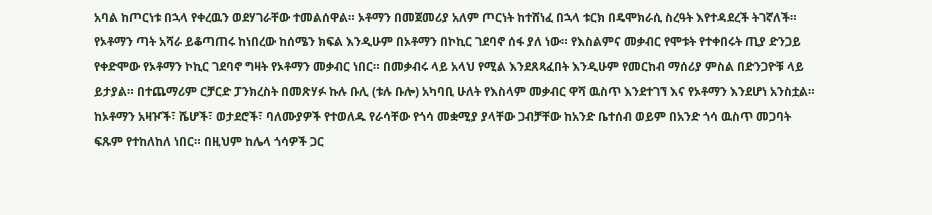አባል ከጦርነቱ በኋላ የቀረዉን ወደሃገራቸው ተመልሰዋል። ኦቶማን በመጀመሪያ አለም ጦርነት ከተሸነፈ በኋላ ቱርክ በዴሞክራሲ ስረዓት እየተዳደረች ትገኛለች።
የኦቶማን ጣት አሻራ ይቆጣጠሩ ከነበረው ከሰሜን ክፍል እንዲሁም በኦቶማን በኮኪር ገደባኖ ሰፋ ያለ ነው። የእስልምና መቃብር የሞቱት የተቀበሩት ጢያ ድንጋይ የቀድሞው የኦቶማን ኮኪር ገደባኖ ግዛት የኦቶማን መቃብር ነበር። በመቃብሩ ላይ አላህ የሚል እንደጸጻፈበት እንዲሁም የመርከብ ማሰሪያ ምስል በድንጋዮቹ ላይ ይታያል። በተጨማሪም ርቻርድ ፓንክረስት በመጽሃፉ ኩሉ ቡሊ (ቱሉ ቡሎ) አካባቢ ሁለት የእስላም መቃብር ዋሻ ዉስጥ እንደተገኘ እና የኦቶማን እንደሆነ አንስቷል።
ከኦቶማን አዛዦች፣ ሼሆች፣ ወታደሮች፣ ባለሙያዎች የተወለዱ የራሳቸው የጎሳ መቋሚያ ያላቸው ጋብቻቸው ከአንድ ቤተሰብ ወይም በአንድ ጎሳ ዉስጥ መጋባት ፍጹም የተከለከለ ነበር። በዚህም ከሌላ ጎሳዎች ጋር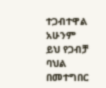ተጋብተዋል አሁንም ይህ የጋብቻ ባህል በመተግበር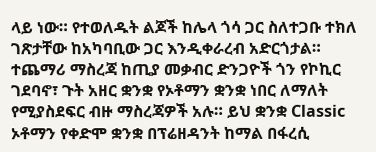ላይ ነው። የተወለዱት ልጆች ከሌላ ጎሳ ጋር ስለተጋቡ ተክለ ገጽታቸው ከአካባቢው ጋር እንዲቀራረብ አድርጎታል።
ተጨማሪ ማስረጃ ከጢያ መቃብር ድንጋዮች ጎን የኮኪር ገደባኖ፣ ጉት አዘር ቋንቋ የኦቶማን ቋንቋ ነበር ለማለት የሚያስደፍር ብዙ ማስረጃዎች አሉ። ይህ ቋንቋ Classic ኦቶማን የቀድሞ ቋንቋ በፕሬዘዳንት ከማል በፋረሲ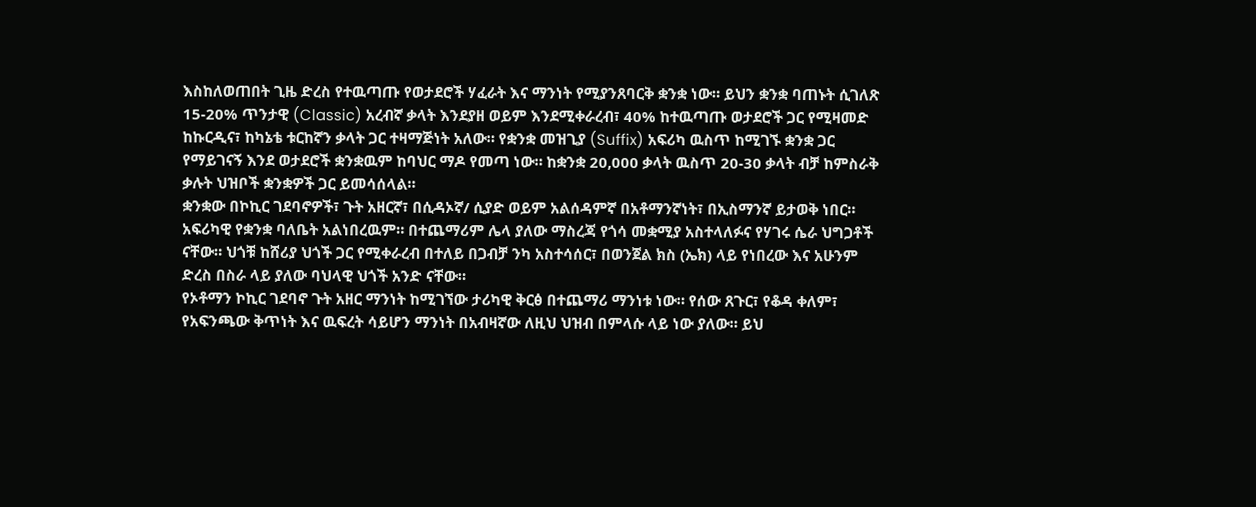እስከለወጠበት ጊዜ ድረስ የተዉጣጡ የወታደሮች ሃፈራት እና ማንነት የሚያንጸባርቅ ቋንቋ ነው። ይህን ቋንቋ ባጠኑት ሲገለጽ 15-20% ጥንታዊ (Classic) አረብኛ ቃላት እንደያዘ ወይም እንደሚቀራረብ፣ 40% ከተዉጣጡ ወታደሮች ጋር የሚዛመድ ከኩርዲና፣ ከካኔቴ ቱርከኛን ቃላት ጋር ተዛማጅነት አለው። የቋንቋ መዝጊያ (Suffix) አፍሪካ ዉስጥ ከሚገኙ ቋንቋ ጋር የማይገናኝ እንደ ወታደሮች ቋንቋዉም ከባህር ማዶ የመጣ ነው። ከቋንቋ 20,000 ቃላት ዉስጥ 20-30 ቃላት ብቻ ከምስራቅ ቃሉት ህዝቦች ቋንቋዎች ጋር ይመሳሰላል።
ቋንቋው በኮኪር ገደባኖዎች፣ ጉት አዘርኛ፣ በሲዳኦኛ/ ሲያድ ወይም አልሰዳምኛ በአቶማንኛነት፣ በኢስማንኛ ይታወቅ ነበር። አፍሪካዊ የቋንቋ ባለቤት አልነበረዉም። በተጨማሪም ሌላ ያለው ማስረጃ የጎሳ መቋሚያ አስተላለፉና የሃገሩ ሴራ ህግጋቶች ናቸው። ህጎቹ ከሸሪያ ህጎች ጋር የሚቀራረብ በተለይ በጋብቻ ንካ አስተሳሰር፣ በወንጀል ክስ (ኤክ) ላይ የነበረው እና አሁንም ድረስ በስራ ላይ ያለው ባህላዊ ህጎች አንድ ናቸው።
የኦቶማን ኮኪር ገደባኖ ጉት አዘር ማንነት ከሚገኘው ታሪካዊ ቅርፅ በተጨማሪ ማንነቱ ነው። የሰው ጸጉር፣ የቆዳ ቀለም፣ የአፍንጫው ቅጥነት እና ዉፍረት ሳይሆን ማንነት በአብዛኛው ለዚህ ህዝብ በምላሱ ላይ ነው ያለው። ይህ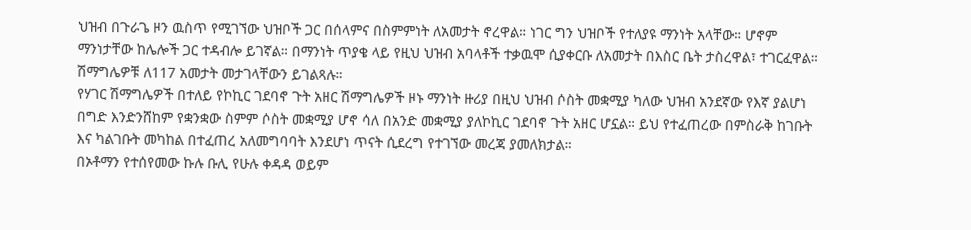ህዝብ በጉራጌ ዞን ዉስጥ የሚገኘው ህዝቦች ጋር በሰላምና በስምምነት ለአመታት ኖረዋል። ነገር ግን ህዝቦች የተለያዩ ማንነት አላቸው። ሆኖም ማንነታቸው ከሌሎች ጋር ተዳብሎ ይገኛል። በማንነት ጥያቄ ላይ የዚህ ህዝብ አባላቶች ተቃዉሞ ሲያቀርቡ ለአመታት በእስር ቤት ታስረዋል፣ ተገርፈዋል። ሽማግሌዎቹ ለ117 አመታት መታገላቸውን ይገልጻሉ።
የሃገር ሽማግሌዎች በተለይ የኮኪር ገደባኖ ጉት አዘር ሽማግሌዎች ዞኑ ማንነት ዙሪያ በዚህ ህዝብ ሶስት መቋሚያ ካለው ህዝብ አንደኛው የእኛ ያልሆነ በግድ እንድንሸከም የቋንቋው ስምም ሶስት መቋሚያ ሆኖ ሳለ በአንድ መቋሚያ ያለኮኪር ገደባኖ ጉት አዘር ሆኗል። ይህ የተፈጠረው በምስራቅ ከገቡት እና ካልገቡት መካከል በተፈጠረ አለመግባባት እንደሆነ ጥናት ሲደረግ የተገኘው መረጃ ያመለክታል።
በኦቶማን የተሰየመው ኩሉ ቡሊ የሁሉ ቀዳዳ ወይም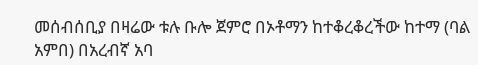መሰብሰቢያ በዛሬው ቱሉ ቡሎ ጀምሮ በኦቶማን ከተቆረቆረችው ከተማ (ባል አምበ) በአረብኛ አባ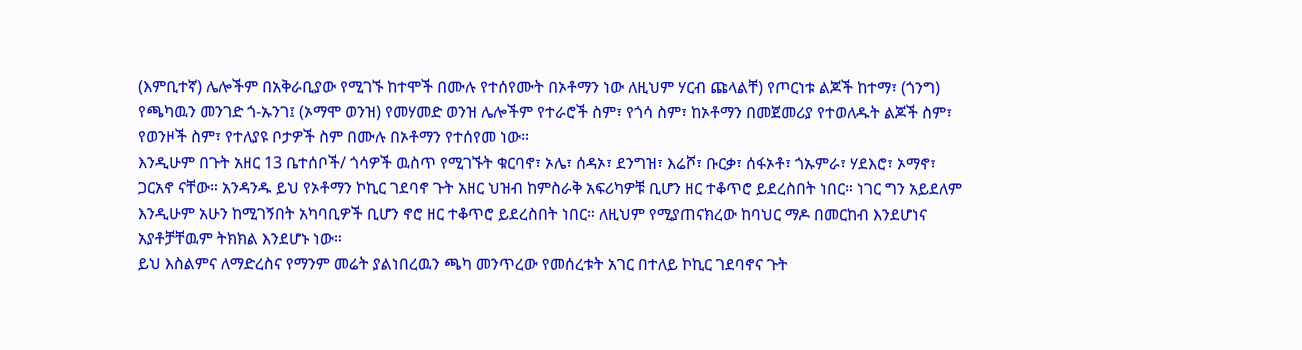(እምቢተኛ) ሌሎችም በአቅራቢያው የሚገኙ ከተሞች በሙሉ የተሰየሙት በኦቶማን ነው ለዚህም ሃርብ ጩላልቸ) የጦርነቱ ልጆች ከተማ፣ (ጎንግ) የጫካዉን መንገድ ጎ-ኡንገ፤ (ኦማሞ ወንዝ) የመሃመድ ወንዝ ሌሎችም የተራሮች ስም፣ የጎሳ ስም፣ ከኦቶማን በመጀመሪያ የተወለዱት ልጆች ስም፣ የወንዞች ስም፣ የተለያዩ ቦታዎች ስም በሙሉ በኦቶማን የተሰየመ ነው።
እንዲሁም በጉት አዘር 13 ቤተሰቦች/ ጎሳዎች ዉስጥ የሚገኙት ቁርባኖ፣ ኦሌ፣ ሰዳኦ፣ ደንግዝ፣ እሬሾ፣ ቡርቃ፣ ሰፋኦቶ፣ ጎኡምራ፣ ሃደእሮ፣ ኦማኖ፣ ጋርአኖ ናቸው። አንዳንዱ ይህ የኦቶማን ኮኪር ገደባኖ ጉት አዘር ህዝብ ከምስራቅ አፍሪካዎቹ ቢሆን ዘር ተቆጥሮ ይደረስበት ነበር። ነገር ግን አይደለም እንዲሁም አሁን ከሚገኝበት አካባቢዎች ቢሆን ኖሮ ዘር ተቆጥሮ ይደረስበት ነበር። ለዚህም የሚያጠናክረው ከባህር ማዶ በመርከብ እንደሆነና አያቶቻቸዉም ትክክል እንደሆኑ ነው።
ይህ እስልምና ለማድረስና የማንም መሬት ያልነበረዉን ጫካ መንጥረው የመሰረቱት አገር በተለይ ኮኪር ገደባኖና ጉት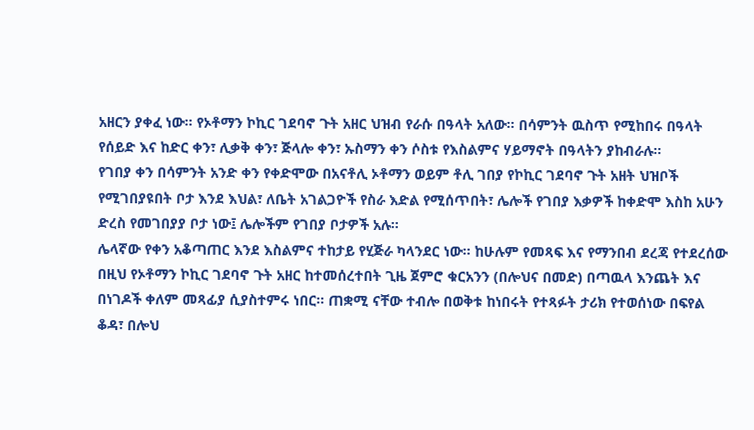አዘርን ያቀፈ ነው። የኦቶማን ኮኪር ገደባኖ ጉት አዘር ህዝብ የራሱ በዓላት አለው። በሳምንት ዉስጥ የሚከበሩ በዓላት የሰይድ እና ከድር ቀን፣ ሊቃቅ ቀን፣ ጅላሎ ቀን፣ ኡስማን ቀን ሶስቱ የእስልምና ሃይማኖት በዓላትን ያከብራሉ።
የገበያ ቀን በሳምንት አንድ ቀን የቀድሞው በአናቶሊ ኦቶማን ወይም ቶሊ ገበያ የኮኪር ገደባኖ ጉት አዘት ህዝቦች የሚገበያዩበት ቦታ እንደ እህል፣ ለቤት አገልጋዮች የስራ እድል የሚሰጥበት፣ ሌሎች የገበያ እቃዎች ከቀድሞ እስከ አሁን ድረስ የመገበያያ ቦታ ነው፤ ሌሎችም የገበያ ቦታዎች አሉ።
ሌላኛው የቀን አቆጣጠር እንደ እስልምና ተከታይ የሂጅራ ካላንደር ነው። ከሁሉም የመጻፍ እና የማንበብ ደረጃ የተደረሰው በዚህ የኦቶማን ኮኪር ገደባኖ ጉት አዘር ከተመሰረተበት ጊዜ ጀምሮ ቁርአንን (በሎህና በመድ) በጣዉላ እንጨት እና በነገዶች ቀለም መጻፊያ ሲያስተምሩ ነበር። ጠቋሚ ናቸው ተብሎ በወቅቱ ከነበሩት የተጻፉት ታሪክ የተወሰነው በፍየል ቆዳ፣ በሎህ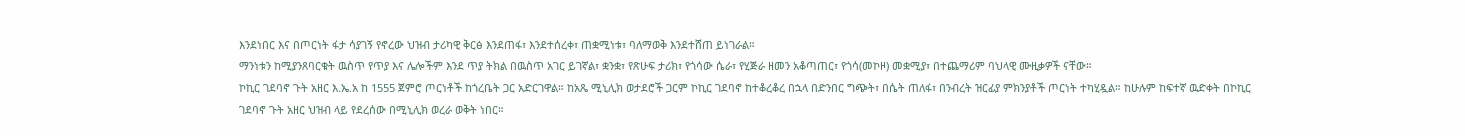እንደነበር እና በጦርነት ፋታ ሳያገኝ የኖረው ህዝብ ታሪካዊ ቅርፅ እንደጠፋ፣ እንደተሰረቀ፣ ጠቋሚነቱ፣ ባለማወቅ እንደተሸጠ ይነገራል።
ማንነቱን ከሚያንጸባርቁት ዉስጥ የጥያ እና ሌሎችም እንደ ጥያ ትክል በዉስጥ አገር ይገኛል፣ ቋንቋ፣ የጽሁፍ ታሪክ፣ የጎሳው ሴራ፣ የሂጅራ ዘመን አቆጣጠር፣ የጎሳ(መኮዞ) መቋሚያ፣ በተጨማሪም ባህላዊ ሙዚቃዎች ናቸው።
ኮኪር ገደባኖ ጉት አዘር እ.ኤ.አ ከ 1555 ጀምሮ ጦርነቶች ከጎረቤት ጋር አድርገዋል። ከአጼ ሚኒሊክ ወታደሮች ጋርም ኮኪር ገደባኖ ከተቆረቆረ በኋላ በድንበር ግጭት፣ በሴት ጠለፋ፣ በንብረት ዝርፊያ ምክንያቶች ጦርነት ተካሂዷል። ከሁሉም ከፍተኛ ዉድቀት በኮኪር ገደባኖ ጉት አዘር ህዝብ ላይ የደረሰው በሚኒሊክ ወረራ ወቅት ነበር።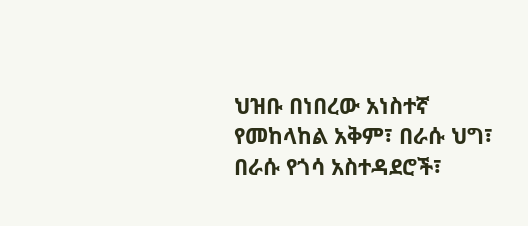ህዝቡ በነበረው አነስተኛ የመከላከል አቅም፣ በራሱ ህግ፣ በራሱ የጎሳ አስተዳደሮች፣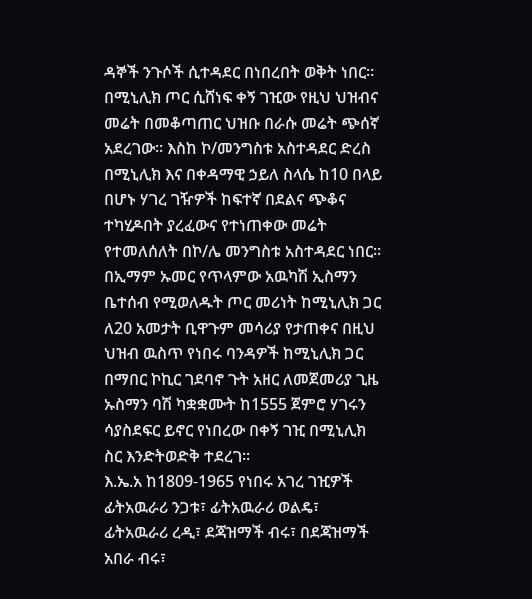ዳኞች ንጉሶች ሲተዳደር በነበረበት ወቅት ነበር። በሚኒሊክ ጦር ሲሸነፍ ቀኝ ገዢው የዚህ ህዝብና መሬት በመቆጣጠር ህዝቡ በራሱ መሬት ጭሰኛ አደረገው። እስከ ኮ/መንግስቱ አስተዳደር ድረስ በሚኒሊክ እና በቀዳማዊ ኃይለ ስላሴ ከ10 በላይ በሆኑ ሃገረ ገዥዎች ከፍተኛ በደልና ጭቆና ተካሂዶበት ያረፈውና የተነጠቀው መሬት የተመለሰለት በኮ/ሌ መንግስቱ አስተዳደር ነበር።
በኢማም ኡመር የጥላምው አዉካሽ ኢስማን ቤተሰብ የሚወለዱት ጦር መሪነት ከሚኒሊክ ጋር ለ20 አመታት ቢዋጉም መሳሪያ የታጠቀና በዚህ ህዝብ ዉስጥ የነበሩ ባንዳዎች ከሚኒሊክ ጋር በማበር ኮኪር ገደባኖ ጉት አዘር ለመጀመሪያ ጊዜ ኡስማን ባሽ ካቋቋሙት ከ1555 ጀምሮ ሃገሩን ሳያስደፍር ይኖር የነበረው በቀኝ ገዢ በሚኒሊክ ስር እንድትወድቅ ተደረገ።
እ.ኤ.አ ከ1809-1965 የነበሩ አገረ ገዢዎች ፊትአዉራሪ ንጋቱ፣ ፊትአዉራሪ ወልዴ፣ ፊትአዉራሪ ረዲ፣ ደጃዝማች ብሩ፣ በደጃዝማች አበራ ብሩ፣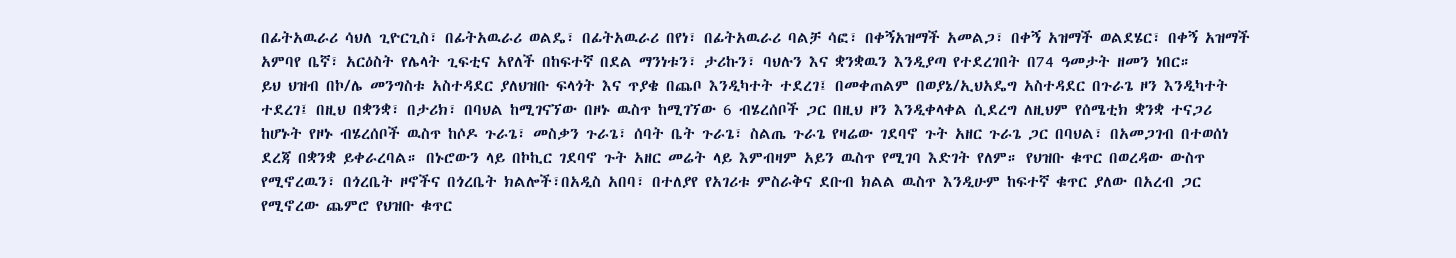በፊትአዉራሪ ሳህለ ጊዮርጊስ፣ በፊትአዉራሪ ወልዴ፣ በፊትአዉራሪ በየነ፣ በፊትአዉራሪ ባልቻ ሳፎ፣ በቀኝአዝማች አመልጋ፣ በቀኝ አዝማች ወልደሄር፣ በቀኝ አዝማች አምባየ ቤኛ፣ አርዕስት የሌላት ጊፍቲና አየለች በከፍተኛ በደል ማንነቱን፣ ታሪኩን፣ ባህሉን እና ቋንቋዉን እንዲያጣ የተደረገበት በ74 ዓመታት ዘመን ነበር።
ይህ ህዝብ በኮ/ሌ መንግስቱ አስተዳደር ያለህዝቡ ፍላጎት እና ጥያቄ በጨቦ እንዲካተት ተደረገ፤ በመቀጠልም በወያኔ/ኢህአዴግ አስተዳደር በጉራጌ ዞን እንዲካተት ተደረገ፤ በዚህ በቋንቋ፣ በታሪክ፣ በባህል ከሚገናኘው በዞኑ ዉስጥ ከሚገኘው 6 ብሄረሰቦች ጋር በዚህ ዞን እንዲቀላቀል ሲደረግ ለዚህም የሰሜቲክ ቋንቋ ተናጋሪ ከሆኑት የዞኑ ብሄረሰቦች ዉስጥ ከሶዶ ጉራጌ፣ መስቃን ጉራጌ፣ ሰባት ቤት ጉራጌ፣ ስልጤ ጉራጌ የዛሬው ገደባኖ ጉት አዘር ጉራጌ ጋር በባህል፣ በአመጋገብ በተወሰነ ደረጃ በቋንቋ ይቀራረባል። በኑሮውን ላይ በኮኪር ገደባኖ ጉት አዘር መሬት ላይ እምብዛም አይን ዉስጥ የሚገባ እድገት የለም። የህዝቡ ቁጥር በወረዳው ውስጥ የሚኖረዉን፣ በጎረቤት ዞኖችና በጎረቤት ክልሎች፣በአዲስ አበባ፣ በተለያየ የአገሪቱ ምስራቅና ደቡብ ክልል ዉስጥ እንዲሁም ከፍተኛ ቁጥር ያለው በአረብ ጋር የሚኖረው ጨምሮ የህዝቡ ቁጥር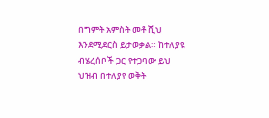በግምት አምስት መቶ ሺህ እንደሚደርስ ይታወቃል። ከተለያዩ ብሄረሰቦች ጋር የተጋባው ይህ ህዝብ በተለያየ ወቅት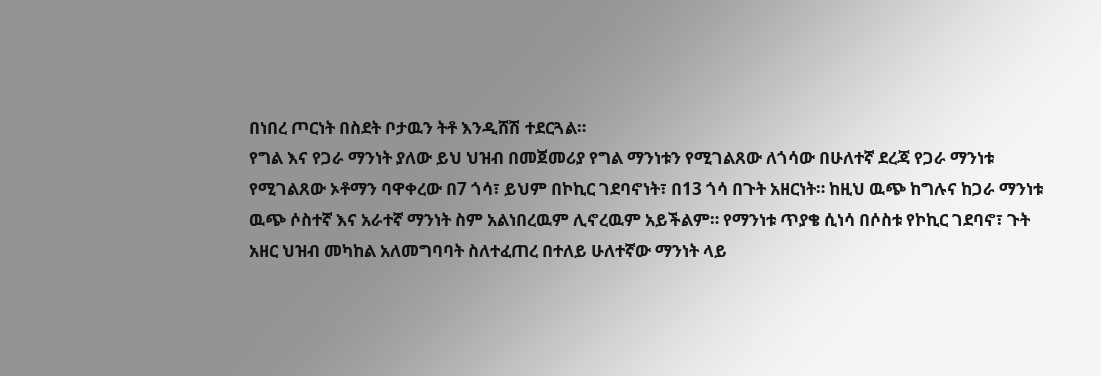በነበረ ጦርነት በስደት ቦታዉን ትቶ እንዲሸሽ ተደርጓል።
የግል እና የጋራ ማንነት ያለው ይህ ህዝብ በመጀመሪያ የግል ማንነቱን የሚገልጸው ለጎሳው በሁለተኛ ደረጃ የጋራ ማንነቱ የሚገልጸው ኦቶማን ባዋቀረው በ7 ጎሳ፣ ይህም በኮኪር ገደባኖነት፣ በ13 ጎሳ በጉት አዘርነት። ከዚህ ዉጭ ከግሉና ከጋራ ማንነቱ ዉጭ ሶስተኛ እና አራተኛ ማንነት ስም አልነበረዉም ሊኖረዉም አይችልም። የማንነቱ ጥያቄ ሲነሳ በሶስቱ የኮኪር ገደባኖ፣ ጉት አዘር ህዝብ መካከል አለመግባባት ስለተፈጠረ በተለይ ሁለተኛው ማንነት ላይ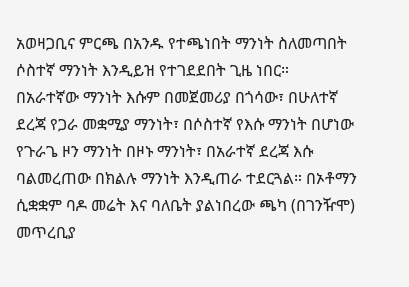አወዛጋቢና ምርጫ በአንዱ የተጫነበት ማንነት ስለመጣበት ሶስተኛ ማንነት እንዲይዝ የተገደደበት ጊዜ ነበር።
በአራተኛው ማንነት እሱም በመጀመሪያ በጎሳው፣ በሁለተኛ ደረጃ የጋራ መቋሚያ ማንነት፣ በሶስተኛ የእሱ ማንነት በሆነው የጉራጌ ዞን ማንነት በዞኑ ማንነት፣ በአራተኛ ደረጃ እሱ ባልመረጠው በክልሉ ማንነት እንዲጠራ ተደርጓል። በኦቶማን ሲቋቋም ባዶ መሬት እና ባለቤት ያልነበረው ጫካ (በገንዥሞ) መጥረቢያ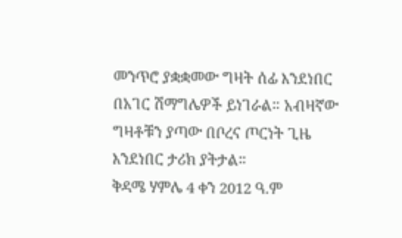መንጥሮ ያቋቋመው ግዛት ሰፊ እንደነበር በአገር ሽማግሌዎች ይነገራል። አብዛኛው ግዛቶቹን ያጣው በቦረና ጦርነት ጊዜ እንደነበር ታሪክ ያትታል።
ቅዳሜ ሃምሌ 4 ቀን 2012 ዓ.ም